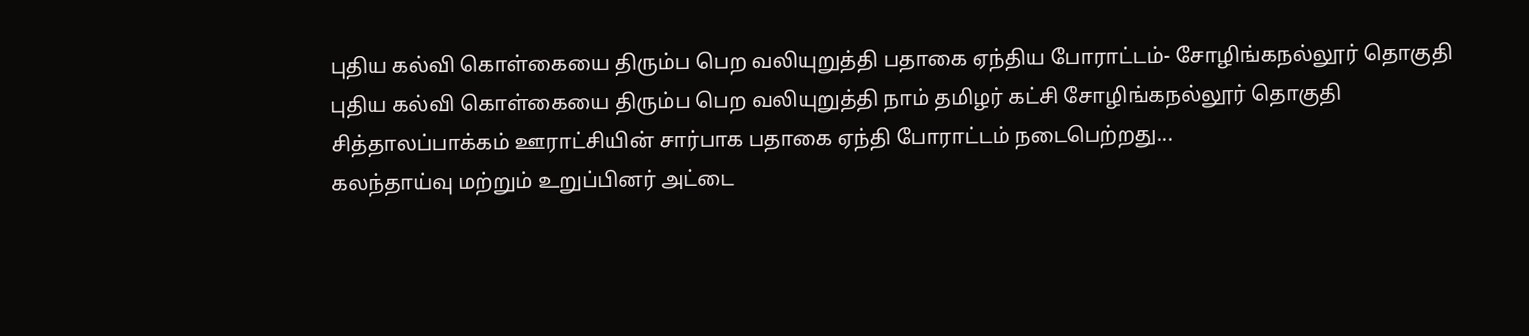புதிய கல்வி கொள்கையை திரும்ப பெற வலியுறுத்தி பதாகை ஏந்திய போராட்டம்- சோழிங்கநல்லூர் தொகுதி
புதிய கல்வி கொள்கையை திரும்ப பெற வலியுறுத்தி நாம் தமிழர் கட்சி சோழிங்கநல்லூர் தொகுதி சித்தாலப்பாக்கம் ஊராட்சியின் சார்பாக பதாகை ஏந்தி போராட்டம் நடைபெற்றது...
கலந்தாய்வு மற்றும் உறுப்பினர் அட்டை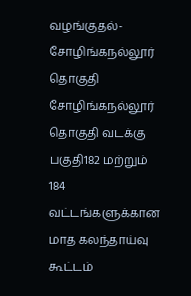வழங்குதல்- சோழிங்கநல்லூர் தொகுதி
சோழிங்கநல்லூர் தொகுதி வடக்கு பகுதி182 மற்றும் 184 வட்டங்களுக்கான மாத கலந்தாய்வு கூட்டம்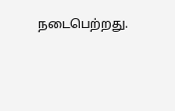நடைபெற்றது.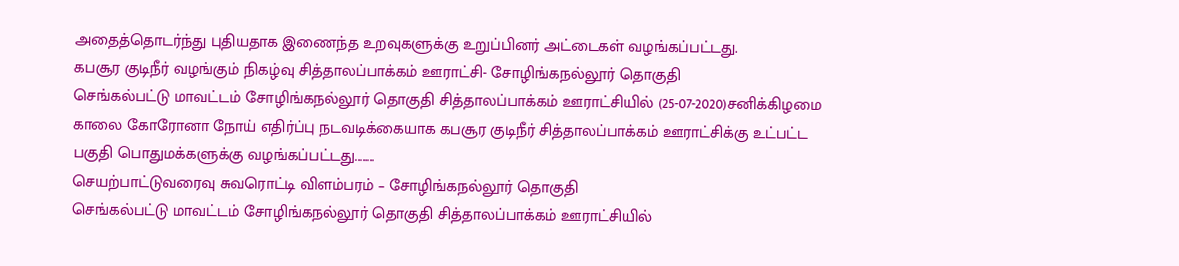அதைத்தொடர்ந்து புதியதாக இணைந்த உறவுகளுக்கு உறுப்பினர் அட்டைகள் வழங்கப்பட்டது.
கபசூர குடிநீர் வழங்கும் நிகழ்வு சித்தாலப்பாக்கம் ஊராட்சி- சோழிங்கநல்லூர் தொகுதி
செங்கல்பட்டு மாவட்டம் சோழிங்கநல்லூர் தொகுதி சித்தாலப்பாக்கம் ஊராட்சியில் (25-07-2020)சனிக்கிழமை காலை கோரோனா நோய் எதிர்ப்பு நடவடிக்கையாக கபசூர குடிநீர் சித்தாலப்பாக்கம் ஊராட்சிக்கு உட்பட்ட பகுதி பொதுமக்களுக்கு வழங்கப்பட்டது........
செயற்பாட்டுவரைவு சுவரொட்டி விளம்பரம் – சோழிங்கநல்லூர் தொகுதி
செங்கல்பட்டு மாவட்டம் சோழிங்கநல்லூர் தொகுதி சித்தாலப்பாக்கம் ஊராட்சியில்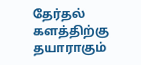தேர்தல் களத்திற்கு தயாராகும்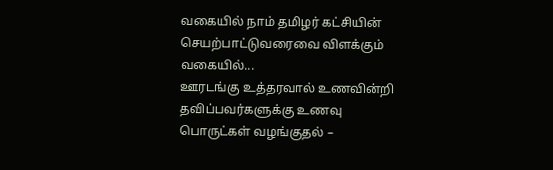வகையில் நாம் தமிழர் கட்சியின் செயற்பாட்டுவரைவை விளக்கும் வகையில்...
ஊரடங்கு உத்தரவால் உணவின்றி தவிப்பவர்களுக்கு உணவு பொருட்கள் வழங்குதல் –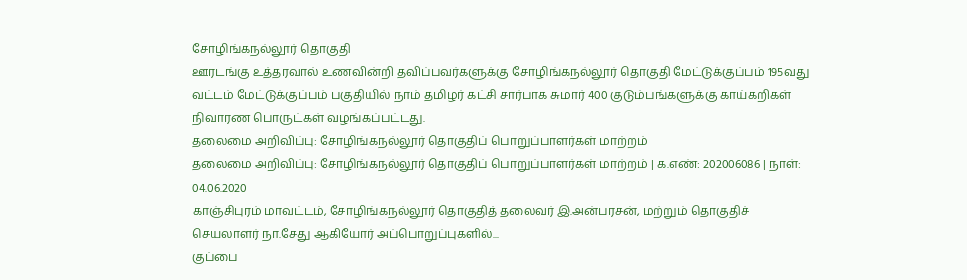சோழிங்கநல்லூர் தொகுதி
ஊரடங்கு உத்தரவால் உணவின்றி தவிப்பவர்களுக்கு சோழிங்கநல்லூர் தொகுதி மேட்டுக்குப்பம் 195வது வட்டம் மேட்டுக்குப்பம் பகுதியில் நாம் தமிழர் கட்சி சார்பாக சுமார் 400 குடும்பங்களுக்கு காய்கறிகள் நிவாரண பொருட்கள் வழங்கப்பட்டது.
தலைமை அறிவிப்பு: சோழிங்கநல்லூர் தொகுதிப் பொறுப்பாளர்கள் மாற்றம்
தலைமை அறிவிப்பு: சோழிங்கநல்லூர் தொகுதிப் பொறுப்பாளர்கள் மாற்றம் | க.எண்: 202006086 | நாள்: 04.06.2020
காஞ்சிபுரம் மாவட்டம், சோழிங்கநல்லூர் தொகுதித் தலைவர் இ.அன்பரசன், மற்றும் தொகுதிச் செயலாளர் நா.சேது ஆகியோர் அப்பொறுப்புகளில்...
குப்பை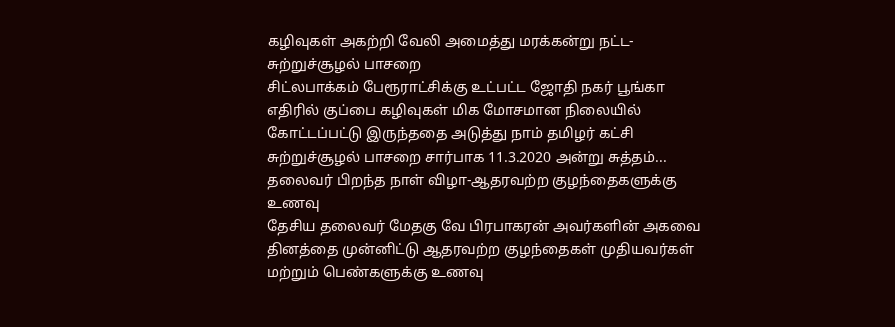கழிவுகள் அகற்றி வேலி அமைத்து மரக்கன்று நட்ட-சுற்றுச்சூழல் பாசறை
சிட்லபாக்கம் பேரூராட்சிக்கு உட்பட்ட ஜோதி நகர் பூங்கா எதிரில் குப்பை கழிவுகள் மிக மோசமான நிலையில் கோட்டப்பட்டு இருந்ததை அடுத்து நாம் தமிழர் கட்சி சுற்றுச்சூழல் பாசறை சார்பாக 11.3.2020 அன்று சுத்தம்...
தலைவர் பிறந்த நாள் விழா-ஆதரவற்ற குழந்தைகளுக்கு உணவு
தேசிய தலைவர் மேதகு வே பிரபாகரன் அவர்களின் அகவை தினத்தை முன்னிட்டு ஆதரவற்ற குழந்தைகள் முதியவர்கள் மற்றும் பெண்களுக்கு உணவு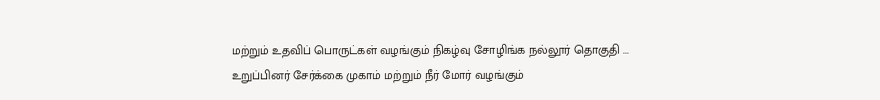மற்றும் உதவிப் பொருட்கள் வழங்கும் நிகழ்வு சோழிங்க நல்லூர் தொகுதி ...
உறுப்பினர் சேர்க்கை முகாம் மற்றும் நீர் மோர் வழங்கும்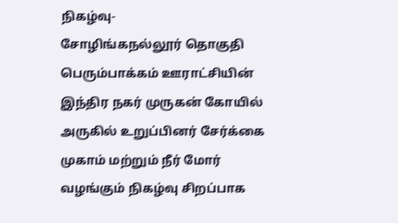நிகழ்வு-
சோழிங்கநல்லூர் தொகுதி பெரும்பாக்கம் ஊராட்சியின் இந்திர நகர் முருகன் கோயில் அருகில் உறுப்பினர் சேர்க்கை முகாம் மற்றும் நீர் மோர் வழங்கும் நிகழ்வு சிறப்பாக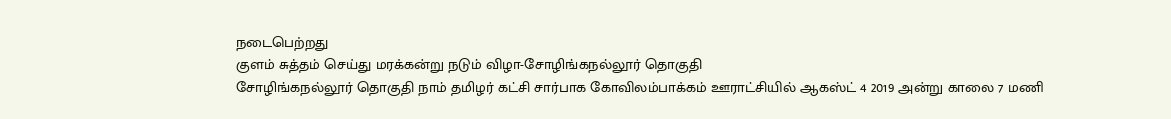நடைபெற்றது
குளம் சுத்தம் செய்து மரக்கன்று நடும் விழா-சோழிங்கநல்லூர் தொகுதி
சோழிங்கநல்லூர் தொகுதி நாம் தமிழர் கட்சி சார்பாக கோவிலம்பாக்கம் ஊராட்சியில் ஆகஸ்ட் 4 2019 அன்று காலை 7 மணி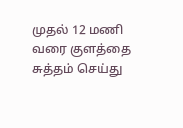முதல் 12 மணி வரை குளத்தை சுத்தம் செய்து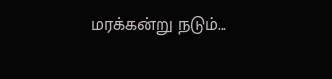மரக்கன்று நடும்...